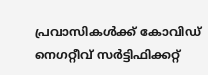പ്രവാസികൾക്ക് കോവിഡ് നെഗറ്റീവ് സര്‍ട്ടിഫിക്കറ്റ്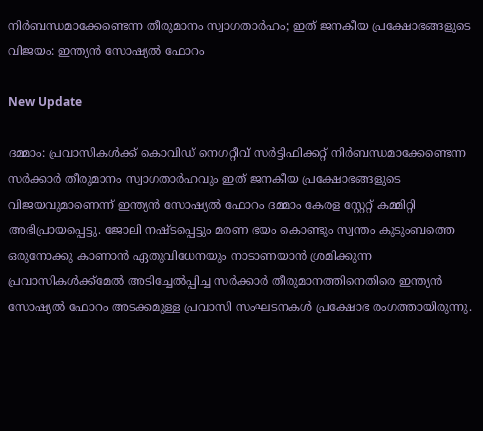നിര്‍ബന്ധമാക്കേണ്ടെന്ന തീരുമാനം സ്വാഗതാർഹം; ഇത് ജനകീയ പ്രക്ഷോഭങ്ങളുടെ വിജയം: ഇന്ത്യൻ സോഷ്യൽ ഫോറം

New Update

ദമ്മാം: പ്രവാസികൾക്ക് കൊവിഡ് നെഗറ്റീവ് സര്‍ട്ടിഫിക്കറ്റ് നിര്‍ബന്ധമാക്കേണ്ടെന്ന സർക്കാർ തീരുമാനം സ്വാഗതാർഹവും ഇത് ജനകീയ പ്രക്ഷോഭങ്ങളുടെ വിജയവുമാണെന്ന് ഇന്ത്യൻ സോഷ്യൽ ഫോറം ദമ്മാം കേരള സ്റ്റേറ്റ് കമ്മിറ്റി അഭിപ്രായപ്പെട്ടു. ജോലി നഷ്ടപ്പെട്ടും മരണ ഭയം കൊണ്ടും സ്വന്തം കുടുംബത്തെ ഒരുനോക്കു കാണാൻ ഏതുവിധേനയും നാടാണയാൻ ശ്രമിക്കുന്ന പ്രവാസികൾക്ക്മേൽ അടിച്ചേൽപ്പിച്ച സർക്കാർ തീരുമാനത്തിനെതിരെ ഇന്ത്യൻ സോഷ്യൽ ഫോറം അടക്കമുള്ള പ്രവാസി സംഘടനകൾ പ്രക്ഷോഭ രംഗത്തായിരുന്നു.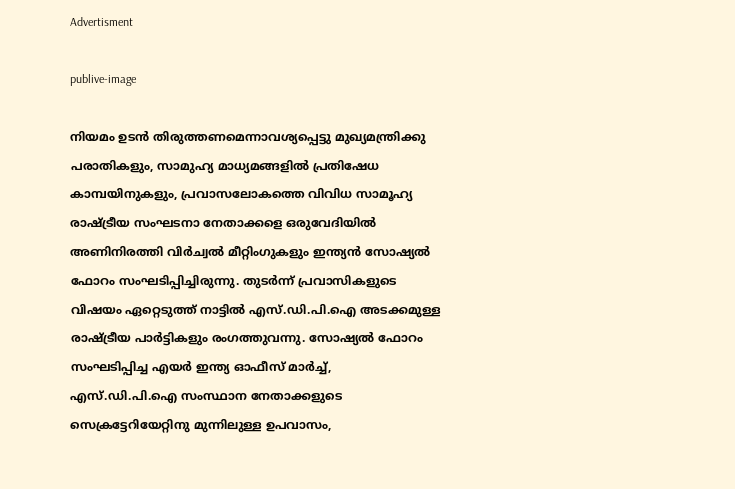Advertisment

publive-image

നിയമം ഉടൻ തിരുത്തണമെന്നാവശ്യപ്പെട്ടു മുഖ്യമന്ത്രിക്കു പരാതികളും, സാമുഹ്യ മാധ്യമങ്ങളിൽ പ്രതിഷേധ കാമ്പയിനുകളും, പ്രവാസലോകത്തെ വിവിധ സാമൂഹ്യ രാഷ്ട്രീയ സംഘടനാ നേതാക്കളെ ഒരുവേദിയിൽ അണിനിരത്തി വിർച്വൽ മീറ്റിംഗുകളും ഇന്ത്യൻ സോഷ്യൽ ഫോറം സംഘടിപ്പിച്ചിരുന്നു. തുടർന്ന് പ്രവാസികളുടെ വിഷയം ഏറ്റെടുത്ത് നാട്ടിൽ എസ്.ഡി.പി.ഐ അടക്കമുള്ള രാഷ്ട്രീയ പാർട്ടികളും രംഗത്തുവന്നു. സോഷ്യൽ ഫോറം സംഘടിപ്പിച്ച എയർ ഇന്ത്യ ഓഫീസ് മാർച്ച്, എസ്.ഡി.പി.ഐ സംസ്ഥാന നേതാക്കളുടെ സെക്രട്ടേറിയേറ്റിനു മുന്നിലുള്ള ഉപവാസം,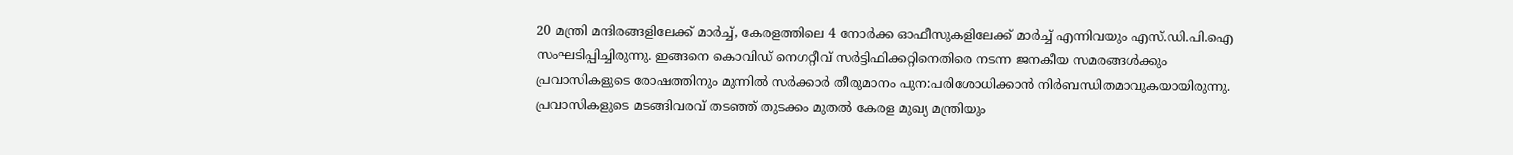20 മന്ത്രി മന്ദിരങ്ങളിലേക്ക് മാർച്ച്, കേരളത്തിലെ 4 നോർക്ക ഓഫീസുകളിലേക്ക് മാർച്ച് എന്നിവയും എസ്.ഡി.പി.ഐ സംഘടിപ്പിച്ചിരുന്നു. ഇങ്ങനെ കൊവിഡ് നെഗറ്റീവ് സർട്ടിഫിക്കറ്റിനെതിരെ നടന്ന ജനകീയ സമരങ്ങള്‍ക്കും പ്രവാസികളുടെ രോഷത്തിനും മുന്നില്‍ സര്‍ക്കാര്‍ തീരുമാനം പുന:പരിശോധിക്കാന്‍ നിര്‍ബന്ധിതമാവുകയായിരുന്നു. പ്രവാസികളുടെ മടങ്ങിവരവ് തടഞ്ഞ് തുടക്കം മുതൽ കേരള മുഖ്യ മന്ത്രിയും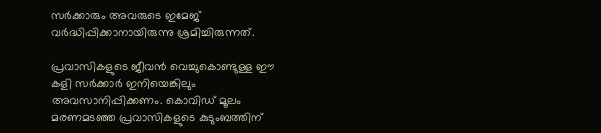സർക്കാരും അവരുടെ ഇമേജ് വർദ്ധിപ്പിക്കാനായിരുന്നു ശ്രമിച്ചിരുന്നത്.

പ്രവാസികളുടെ ജീവൻ വെച്ചുകൊണ്ടുള്ള ഈ കളി സർക്കാർ ഇനിയെങ്കിലും അവസാനിപ്പിക്കണം. കൊവിഡ് മൂലം മരണമടഞ്ഞ പ്രവാസികളുടെ കുടുംബത്തിന്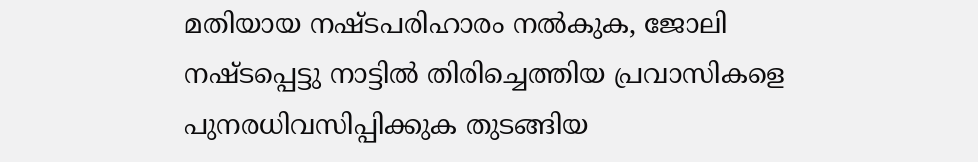മതിയായ നഷ്ടപരിഹാരം നൽകുക, ജോലി നഷ്ടപ്പെട്ടു നാട്ടിൽ തിരിച്ചെത്തിയ പ്രവാസികളെ പുനരധിവസിപ്പിക്കുക തുടങ്ങിയ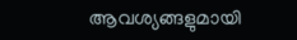ആവശ്യങ്ങളുമായി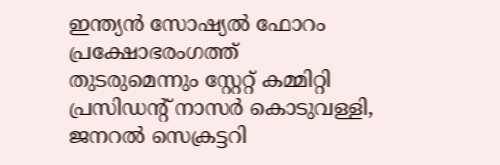ഇന്ത്യൻ സോഷ്യൽ ഫോറം പ്രക്ഷോഭരംഗത്ത് തുടരുമെന്നും സ്റ്റേറ്റ് കമ്മിറ്റി പ്രസിഡന്റ് നാസർ കൊടുവള്ളി, ജനറൽ സെക്രട്ടറി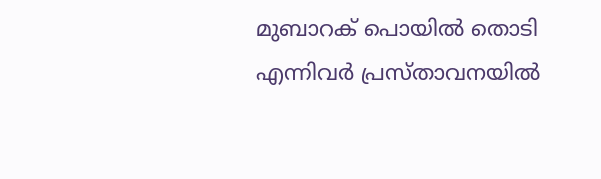മുബാറക് പൊയിൽ തൊടി എന്നിവർ പ്രസ്താവനയിൽ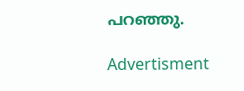പറഞ്ഞു.

Advertisment